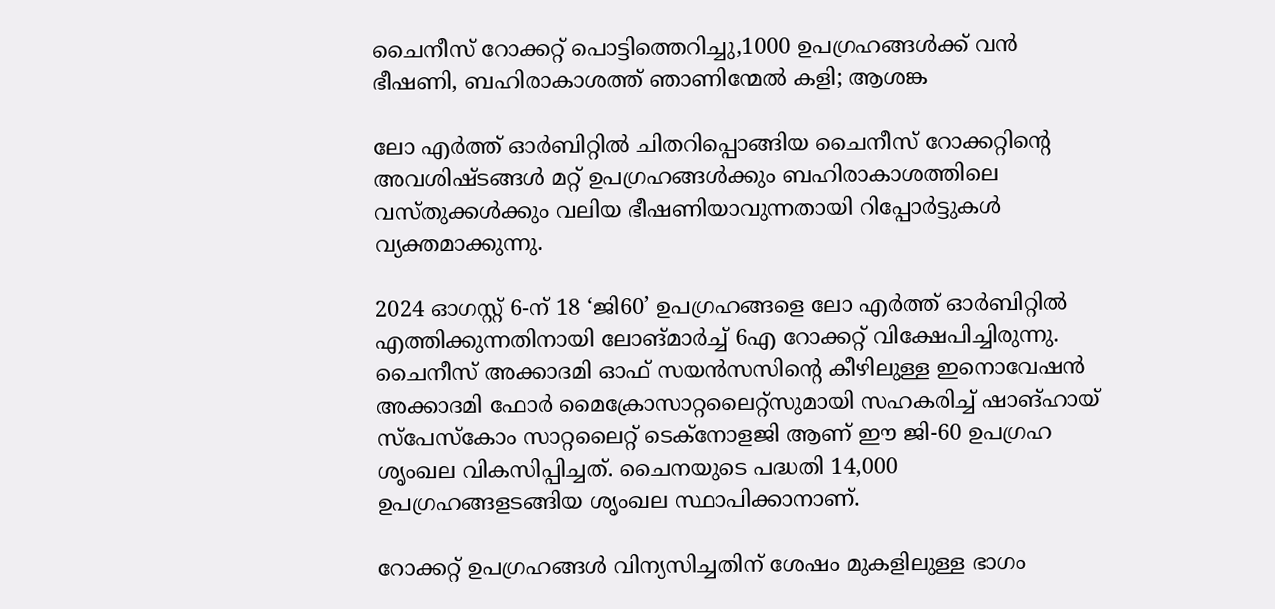ചൈനീസ് റോക്കറ്റ് പൊട്ടിത്തെറിച്ചു,1000 ഉപഗ്രഹങ്ങള്‍ക്ക് വൻ ഭീഷണി, ബഹിരാകാശത്ത് ഞാണിന്മേല്‍ കളി; ആശങ്ക

ലോ എർത്ത് ഓർബിറ്റിൽ ചിതറിപ്പൊങ്ങിയ ചൈനീസ് റോക്കറ്റിന്റെ അവശിഷ്ടങ്ങൾ മറ്റ് ഉപഗ്രഹങ്ങൾക്കും ബഹിരാകാശത്തിലെ വസ്തുക്കൾക്കും വലിയ ഭീഷണിയാവുന്നതായി റിപ്പോർട്ടുകൾ വ്യക്തമാക്കുന്നു.

2024 ഓഗസ്റ്റ് 6-ന് 18 ‘ജി60’ ഉപഗ്രഹങ്ങളെ ലോ എർത്ത് ഓർബിറ്റിൽ എത്തിക്കുന്നതിനായി ലോങ്മാർച്ച്‌ 6എ റോക്കറ്റ് വിക്ഷേപിച്ചിരുന്നു. ചൈനീസ് അക്കാദമി ഓഫ് സയൻസസിന്റെ കീഴിലുള്ള ഇനൊവേഷൻ അക്കാദമി ഫോർ മൈക്രോസാറ്റലൈറ്റ്സുമായി സഹകരിച്ച് ഷാങ്ഹായ് സ്പേസ്കോം സാറ്റലൈറ്റ് ടെക്നോളജി ആണ് ഈ ജി-60 ഉപഗ്രഹ ശൃംഖല വികസിപ്പിച്ചത്. ചൈനയുടെ പദ്ധതി 14,000 ഉപഗ്രഹങ്ങളടങ്ങിയ ശൃംഖല സ്ഥാപിക്കാനാണ്.

റോക്കറ്റ് ഉപഗ്രഹങ്ങൾ വിന്യസിച്ചതിന് ശേഷം മുകളിലുള്ള ഭാഗം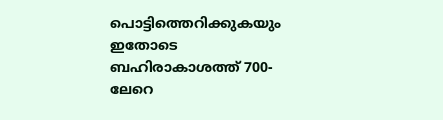പൊട്ടിത്തെറിക്കുകയും ഇതോടെ ബഹിരാകാശത്ത് 700-ലേറെ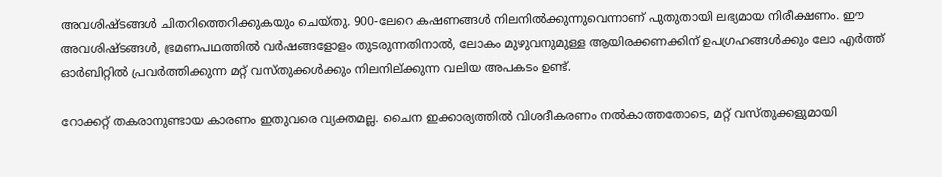അവശിഷ്ടങ്ങൾ ചിതറിത്തെറിക്കുകയും ചെയ്തു. 900-ലേറെ കഷണങ്ങൾ നിലനിൽക്കുന്നുവെന്നാണ് പുതുതായി ലഭ്യമായ നിരീക്ഷണം. ഈ അവശിഷ്ടങ്ങൾ, ഭ്രമണപഥത്തിൽ വർഷങ്ങളോളം തുടരുന്നതിനാൽ, ലോകം മുഴുവനുമുള്ള ആയിരക്കണക്കിന് ഉപഗ്രഹങ്ങൾക്കും ലോ എർത്ത് ഓർബിറ്റിൽ പ്രവർത്തിക്കുന്ന മറ്റ് വസ്തുക്കൾക്കും നിലനില്ക്കുന്ന വലിയ അപകടം ഉണ്ട്.

റോക്കറ്റ് തകരാനുണ്ടായ കാരണം ഇതുവരെ വ്യക്തമല്ല. ചൈന ഇക്കാര്യത്തിൽ വിശദീകരണം നൽകാത്തതോടെ, മറ്റ് വസ്തുക്കളുമായി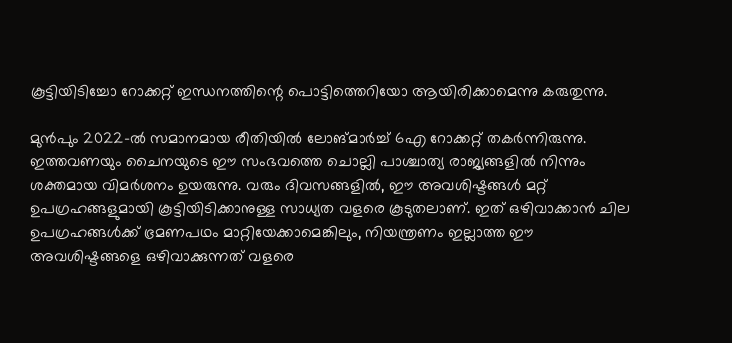കൂട്ടിയിടിച്ചോ റോക്കറ്റ് ഇന്ധനത്തിന്റെ പൊട്ടിത്തെറിയോ ആയിരിക്കാമെന്നു കരുതുന്നു.

മുന്‍പും 2022-ൽ സമാനമായ രീതിയില്‍ ലോങ്മാർച്ച്‌ 6എ റോക്കറ്റ് തകർന്നിരുന്നു. ഇത്തവണയും ചൈനയുടെ ഈ സംഭവത്തെ ചൊല്ലി പാശ്ചാത്യ രാജ്യങ്ങളിൽ നിന്നും ശക്തമായ വിമര്‍ശനം ഉയരുന്നു. വരും ദിവസങ്ങളിൽ, ഈ അവശിഷ്ടങ്ങൾ മറ്റ് ഉപഗ്രഹങ്ങളുമായി കൂട്ടിയിടിക്കാനുള്ള സാധ്യത വളരെ കൂടുതലാണ്. ഇത് ഒഴിവാക്കാൻ ചില ഉപഗ്രഹങ്ങൾക്ക് ഭ്രമണപഥം മാറ്റിയേക്കാമെങ്കിലും, നിയന്ത്രണം ഇല്ലാത്ത ഈ അവശിഷ്ടങ്ങളെ ഒഴിവാക്കുന്നത് വളരെ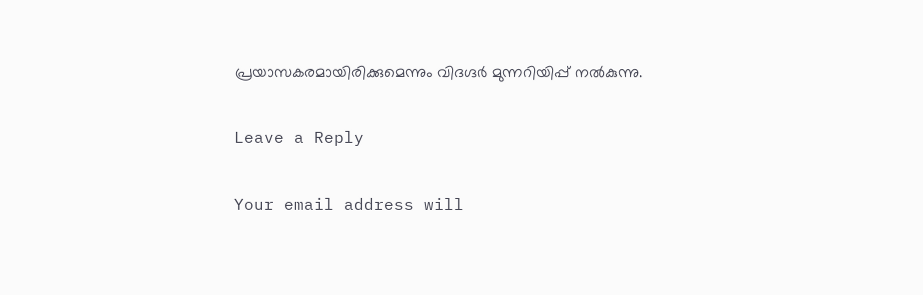പ്രയാസകരമായിരിക്കുമെന്നും വിദഗ്ദർ മുന്നറിയിപ്പ് നൽകുന്നു.

Leave a Reply

Your email address will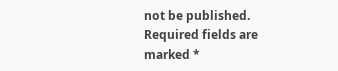not be published. Required fields are marked *